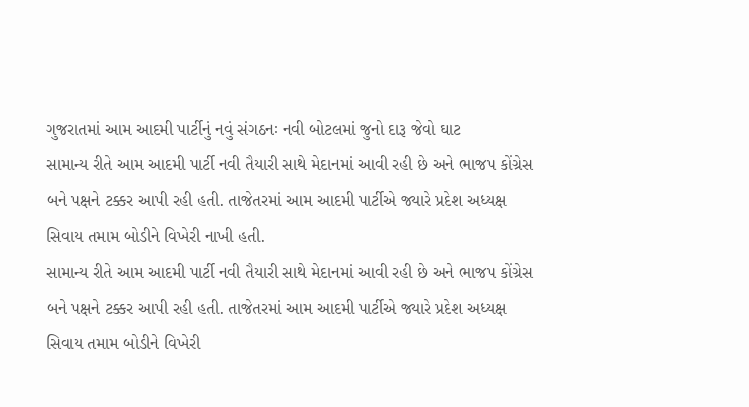ગુજરાતમાં આમ આદમી પાર્ટીનું નવું સંગઠનઃ નવી બોટલમાં જુનો દારૂ જેવો ઘાટ
સામાન્ય રીતે આમ આદમી પાર્ટી નવી તૈયારી સાથે મેદાનમાં આવી રહી છે અને ભાજપ કોંગ્રેસ બને પક્ષને ટક્કર આપી રહી હતી. તાજેતરમાં આમ આદમી પાર્ટીએ જ્યારે પ્રદેશ અધ્યક્ષ સિવાય તમામ બોડીને વિખેરી નાખી હતી.
સામાન્ય રીતે આમ આદમી પાર્ટી નવી તૈયારી સાથે મેદાનમાં આવી રહી છે અને ભાજપ કોંગ્રેસ બને પક્ષને ટક્કર આપી રહી હતી. તાજેતરમાં આમ આદમી પાર્ટીએ જ્યારે પ્રદેશ અધ્યક્ષ સિવાય તમામ બોડીને વિખેરી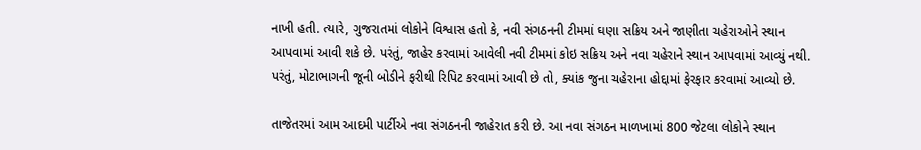નાખી હતી. ત્યારે, ગુજરાતમાં લોકોને વિશ્વાસ હતો કે, નવી સંગઠનની ટીમમાં ઘણા સક્રિય અને જાણીતા ચહેરાઓને સ્થાન આપવામાં આવી શકે છે. પરંતું, જાહેર કરવામાં આવેલી નવી ટીમમાં કોઇ સક્રિય અને નવા ચહેરાને સ્થાન આપવામાં આવ્યું નથી. પરંતું, મોટાભાગની જૂની બોડીને ફરીથી રિપિટ કરવામાં આવી છે તો, ક્યાંક જુના ચહેરાના હોદ્દામાં ફેરફાર કરવામાં આવ્યો છે.

તાજેતરમાં આમ આદમી પાર્ટીએ નવા સંગઠનની જાહેરાત કરી છે. આ નવા સંગઠન માળખામાં 800 જેટલા લોકોને સ્થાન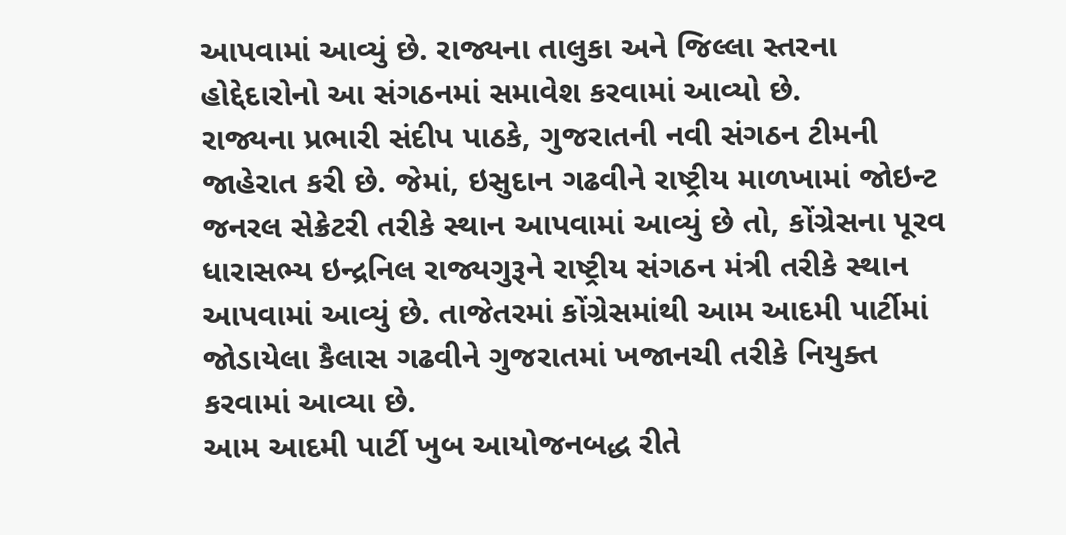આપવામાં આવ્યું છે. રાજ્યના તાલુકા અને જિલ્લા સ્તરના હોદ્દેદારોનો આ સંગઠનમાં સમાવેશ કરવામાં આવ્યો છે.
રાજ્યના પ્રભારી સંદીપ પાઠકે, ગુજરાતની નવી સંગઠન ટીમની જાહેરાત કરી છે. જેમાં, ઇસુદાન ગઢવીને રાષ્ટ્રીય માળખામાં જોઇન્ટ જનરલ સેક્રેટરી તરીકે સ્થાન આપવામાં આવ્યું છે તો, કોંગ્રેસના પૂરવ ધારાસભ્ય ઇન્દ્રનિલ રાજ્યગુરૂને રાષ્ટ્રીય સંગઠન મંત્રી તરીકે સ્થાન આપવામાં આવ્યું છે. તાજેતરમાં કોંગ્રેસમાંથી આમ આદમી પાર્ટીમાં જોડાયેલા કૈલાસ ગઢવીને ગુજરાતમાં ખજાનચી તરીકે નિયુક્ત કરવામાં આવ્યા છે.
આમ આદમી પાર્ટી ખુબ આયોજનબદ્ધ રીતે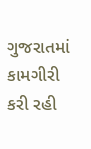ગુજરાતમાં કામગીરી કરી રહી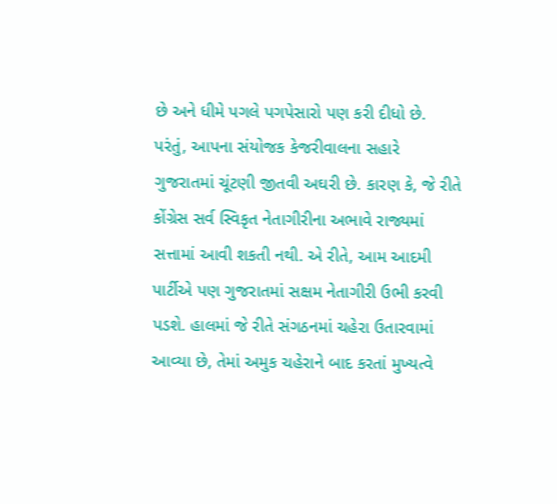છે અને ધીમે પગલે પગપેસારો પણ કરી દીધો છે. પરંતું, આપના સંયોજક કેજરીવાલના સહારે ગુજરાતમાં ચૂંટણી જીતવી અઘરી છે. કારણ કે, જે રીતે કોંગ્રેસ સર્વ સ્વિકૃત નેતાગીરીના અભાવે રાજ્યમાં સત્તામાં આવી શકતી નથી. એ રીતે, આમ આદમી પાર્ટીએ પણ ગુજરાતમાં સક્ષમ નેતાગીરી ઉભી કરવી પડશે. હાલમાં જે રીતે સંગઠનમાં ચહેરા ઉતારવામાં આવ્યા છે, તેમાં અમુક ચહેરાને બાદ કરતાં મુખ્યત્વે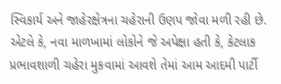સ્વિકાર્ય અને જાહેરક્ષેત્રના ચહેરાની ઉણપ જોવા મળી રહી છે. એટલે કે, નવા માળખામાં લોકોને જે અપેક્ષા હતી કે, કેટલાક પ્રભાવશાળી ચહેરા મુકવામાં આવશે તેમાં આમ આદમી પાર્ટી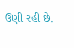ઉણી રહી છે.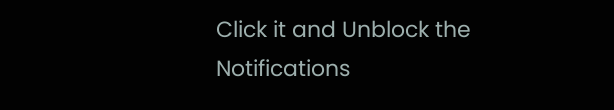Click it and Unblock the Notifications